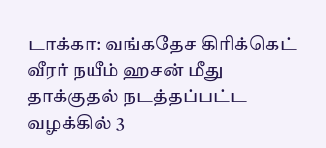டாக்கா: வங்கதேச கிரிக்கெட் வீரர் நயீம் ஹசன் மீது தாக்குதல் நடத்தப்பட்ட வழக்கில் 3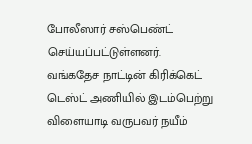போலீஸார் சஸ்பெண்ட் செய்யப்பட்டுள்ளனர்.
வங்கதேச நாட்டின் கிரிக்கெட் டெஸ்ட் அணியில் இடம்பெற்று விளையாடி வருபவர் நயீம்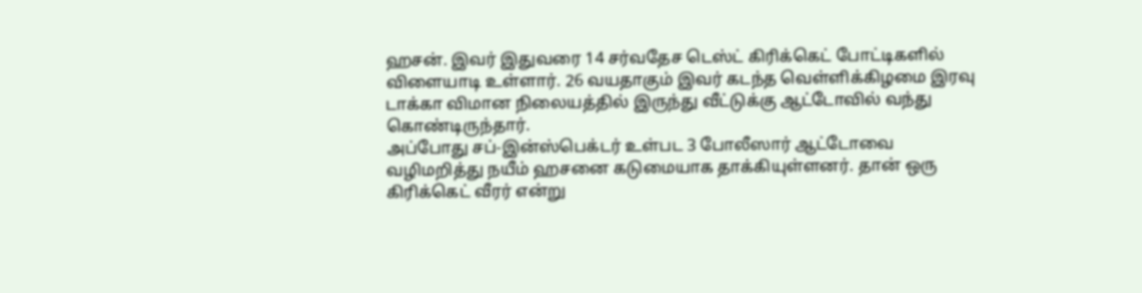ஹசன். இவர் இதுவரை 14 சர்வதேச டெஸ்ட் கிரிக்கெட் போட்டிகளில் விளையாடி உள்ளார். 26 வயதாகும் இவர் கடந்த வெள்ளிக்கிழமை இரவு டாக்கா விமான நிலையத்தில் இருந்து வீட்டுக்கு ஆட்டோவில் வந்து கொண்டிருந்தார்.
அப்போது சப்-இன்ஸ்பெக்டர் உள்பட 3 போலீஸார் ஆட்டோவை வழிமறித்து நயீம் ஹசனை கடுமையாக தாக்கியுள்ளனர். தான் ஒரு கிரிக்கெட் வீரர் என்று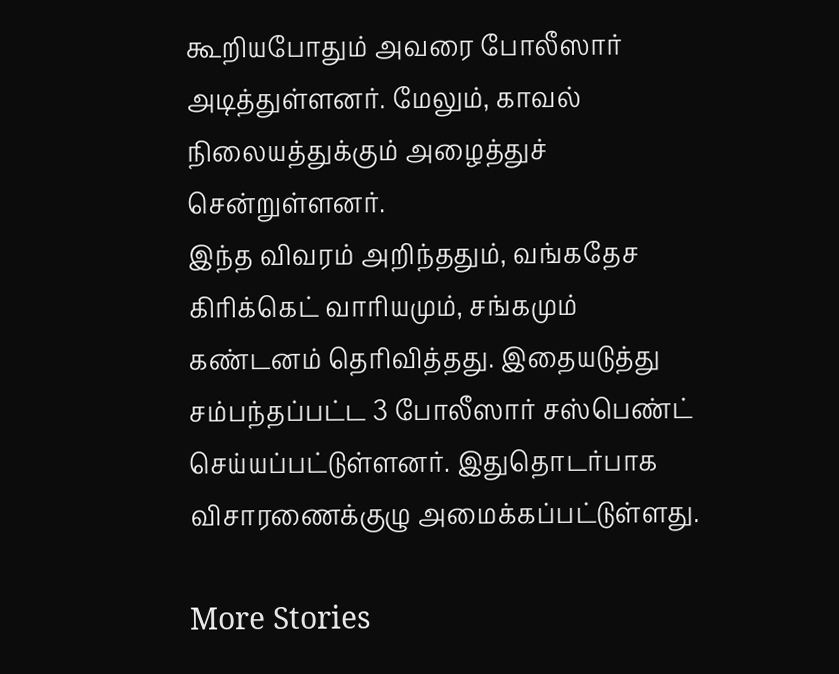கூறியபோதும் அவரை போலீஸார் அடித்துள்ளனர். மேலும், காவல் நிலையத்துக்கும் அழைத்துச் சென்றுள்ளனர்.
இந்த விவரம் அறிந்ததும், வங்கதேச கிரிக்கெட் வாரியமும், சங்கமும் கண்டனம் தெரிவித்தது. இதையடுத்து சம்பந்தப்பட்ட 3 போலீஸார் சஸ்பெண்ட் செய்யப்பட்டுள்ளனர். இதுதொடர்பாக விசாரணைக்குழு அமைக்கப்பட்டுள்ளது.

More Stories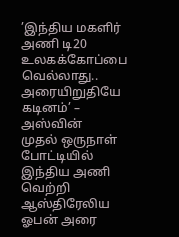’இந்திய மகளிர் அணி டி20 உலகக்கோப்பை வெல்லாது.. அரையிறுதியே கடினம்’ – அஸ்வின்
முதல் ஒருநாள் போட்டியில் இந்திய அணி வெற்றி
ஆஸ்திரேலிய ஓபன் அரை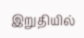இறுதியில்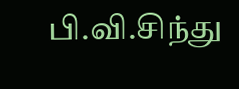பி.வி.சிந்து